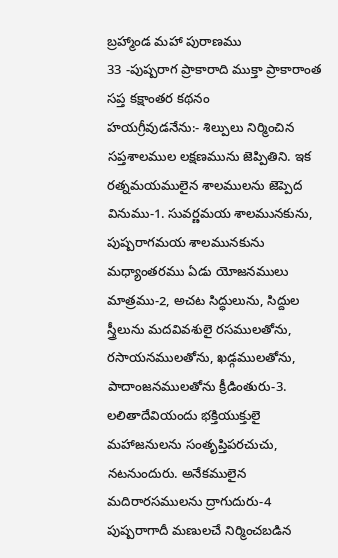బ్రహ్మాండ మహా పురాణము
33 -పుష్పరాగ ప్రాకారాది ముక్తా ప్రాకారాంత సప్త కక్షాంతర కథనం
హయగ్రీవుడనేను:- శిల్పులు నిర్మించిన సప్తశాలముల లక్షణమును జెప్పితిని. ఇక రత్నమయములైన శాలములను జెప్పెద వినుము-1. సువర్ణమయ శాలమునకును, పుష్పరాగమయ శాలమునకును మధ్యాంతరము ఏడు యోజనములు మాత్రము-2, అచట సిద్ధులును, సిద్దుల స్త్రీలును మదవివశులై రసములతోను, రసాయనములతోను, ఖడ్గములతోను, పాదాంజనములతోను క్రీడింతురు-3. లలితాదేవియందు భక్తియుక్తులై మహాజనులను సంతృప్తిపరచుచు, నటనుందురు. అనేకములైన మదిరారసములను ద్రాగుదురు-4 పుష్పరాగాదీ మణులచే నిర్మించబడిన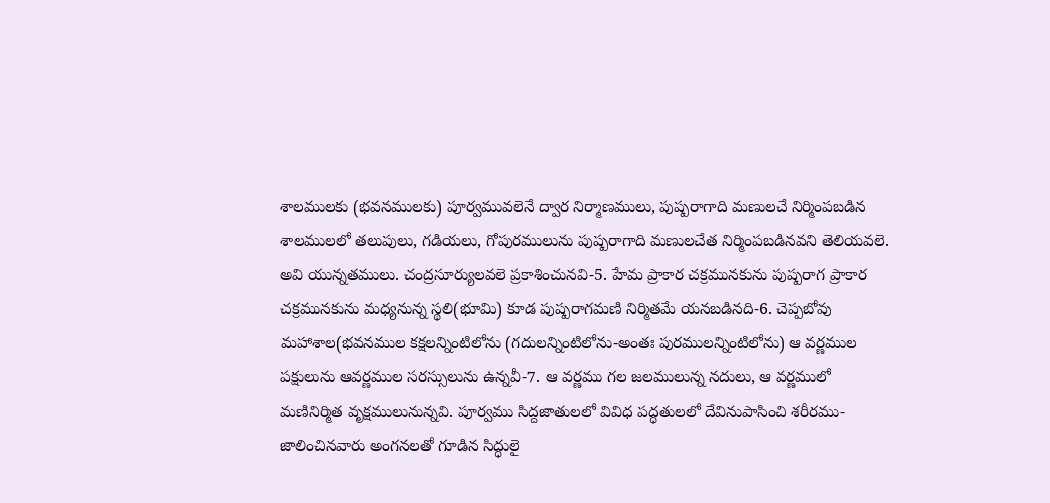శాలములకు (భవనములకు) పూర్వమువలెనే ద్వార నిర్మాణములు, పుష్పరాగాది మణులచే నిర్మింపబడిన శాలములలో తలుపులు, గడియలు, గోపురములును పుష్పరాగాది మణులచేత నిర్మింపబడినవని తెలియవలె. అవి యున్నతములు. చంద్రసూర్యులవలె ప్రకాశించునవి-5. హేమ ప్రాకార చక్రమునకును పుష్పరాగ ప్రాకార చక్రమునకును మధ్యనున్న స్థలి(భూమి) కూడ పుష్పరాగమణి నిర్మితమే యనబడినది-6. చెప్పబోవు మహాశాల(భవనముల కక్షలన్నింటిలోను (గదులన్నింటిలోను-అంతః పురములన్నింటిలోను) ఆ వర్ణముల పక్షులును ఆవర్ణముల సరస్సులును ఉన్నవీ-7. ఆ వర్ణము గల జలములున్న నదులు, ఆ వర్ణములో మణినిర్మిత వృక్షములునున్నవి. పూర్వము సిద్దజాతులలో వివిధ పద్ధతులలో దేవినుపాసించి శరీరము- జాలించినవారు అంగనలతో గూడిన సిద్ధులై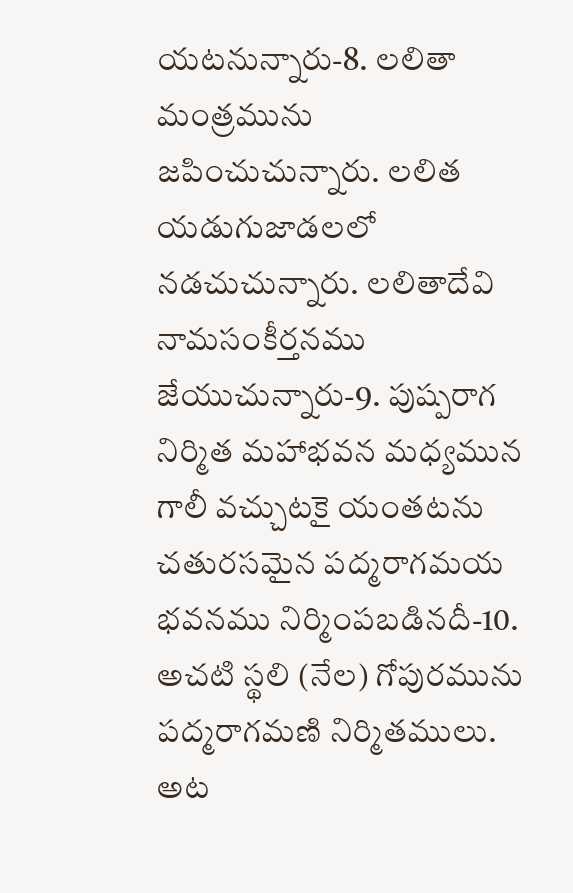యటనున్నారు-8. లలితా మంత్రమును జపించుచున్నారు. లలిత యడుగుజాడలలో నడచుచున్నారు. లలితాదేవి నామసంకీర్తనము జేయుచున్నారు-9. పుష్పరాగ నిర్మిత మహాభవన మధ్యమున గాలీ వచ్చుటకై యంతటను చతురసమైన పద్మరాగమయ భవనము నిర్మింపబడినదీ-10. అచటి స్థలి (నేల) గోపురమును పద్మరాగమణి నిర్మితములు. అట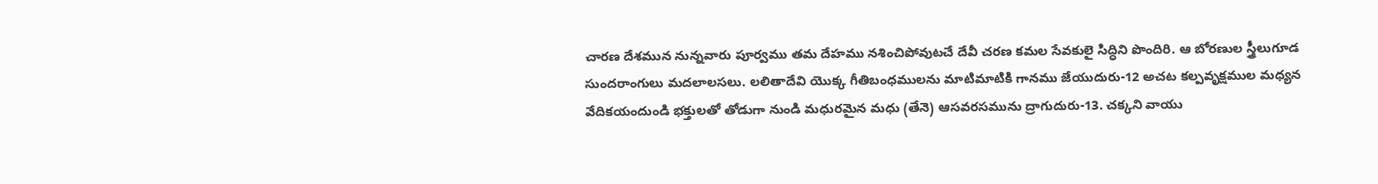చారణ దేశమున నున్నవారు పూర్వము తమ దేహము నశించిపోవుటచే దేవీ చరణ కమల సేవకులై సిద్ధిని పొందిరి. ఆ బోరణుల స్త్రీలుగూడ సుందరాంగులు మదలాలసలు. లలితాదేవి యొక్క గీతిబంధములను మాటిమాటికి గానము జేయుదురు-12 అచట కల్పవృక్షముల మధ్యన వేదికయందుండి భక్తులతో తోడుగా నుండి మధురమైన మధు (తేనె) ఆసవరసమును ద్రాగుదురు-13. చక్కని వాయు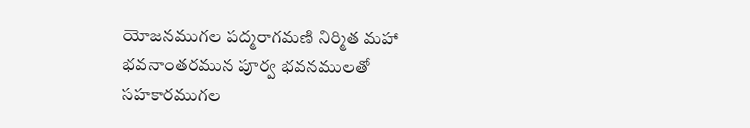యోజనముగల పద్మరాగమణి నిర్మిత మహా భవనాంతరమున పూర్వ భవనములతో సహకారముగల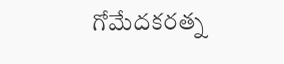గోమేదకరత్న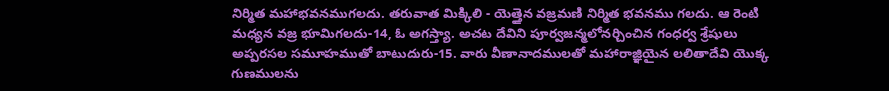నిర్మిత మహాభవనముగలదు. తరువాత మిక్కిలి - యెత్తైన వజ్రమణి నిర్మిత భవనము గలదు. ఆ రెంటి మధ్యన వజ్ర భూమిగలదు-14, ఓ అగస్త్యా. అచట దేవిని పూర్వజన్మలోనర్చించిన గంధర్వ శ్రేషులు అప్పరసల సమూహముతో బాటుదురు-15. వారు వీణానాదములతో మహారాజ్ఞియైన లలితాదేవి యొక్క గుణములను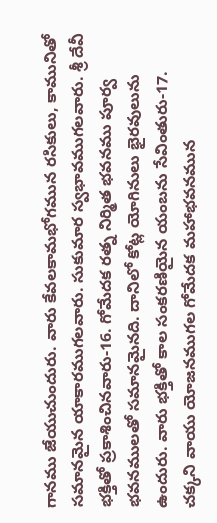గానము జేయుచుందురు. వారు కేవలకామభోగమున రసికులు, కామునితో సమానమైన యాకారముగలవారు. సుకుమార స్వభావముగలవారు. శ్రీ దేవీ భక్తితో ప్రకాశించినవారు-16. గోమేదక రత్న నిర్మిత భవనము పూర్వ భవనములతో సమానమైనది. దానిలో కోట్ల యోగినులు భైరవులును ఉందురు. వారు భక్తితో కాల సంకరణియైన యంబను సేవింతురు-17. చక్కని వాయు యోజనముగల గోమేదక మహాభవనమున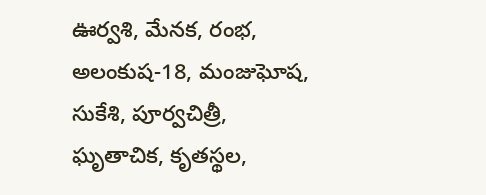ఊర్వశి, మేనక, రంభ, అలంకుష-18, మంజుఘోష, సుకేశి, పూర్వచిత్రీ, ఘృతాచిక, కృతస్థల,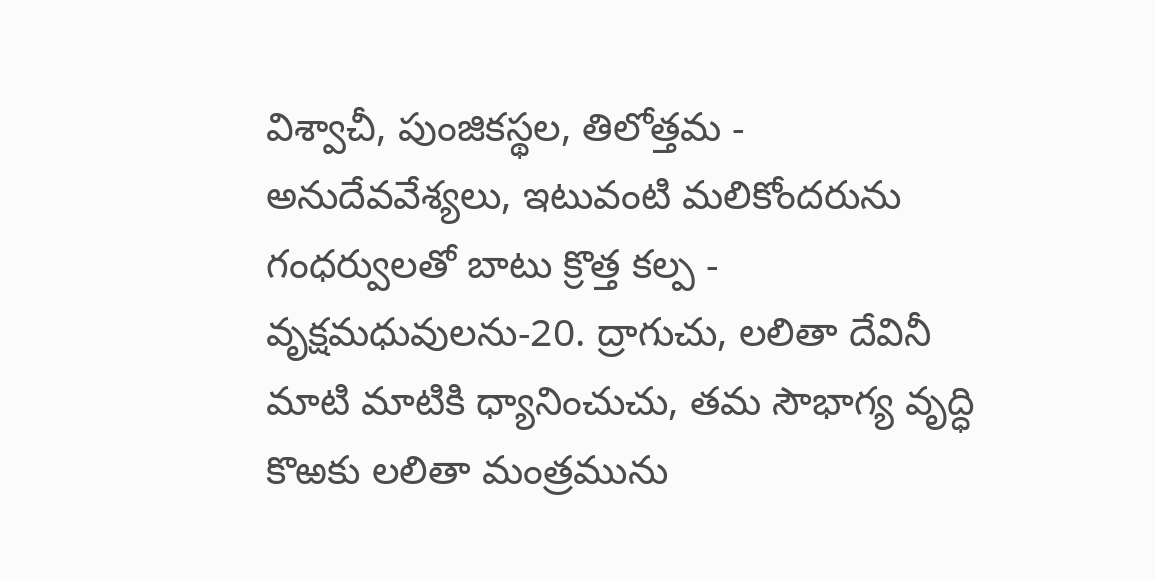విశ్వాచీ, పుంజికస్థల, తిలోత్తమ - అనుదేవవేశ్యలు, ఇటువంటి మలికోందరును గంధర్వులతో బాటు క్రొత్త కల్ప - వృక్షమధువులను-20. ద్రాగుచు, లలితా దేవినీ మాటి మాటికి ధ్యానించుచు, తమ సౌభాగ్య వృద్ధి కొఱకు లలితా మంత్రమును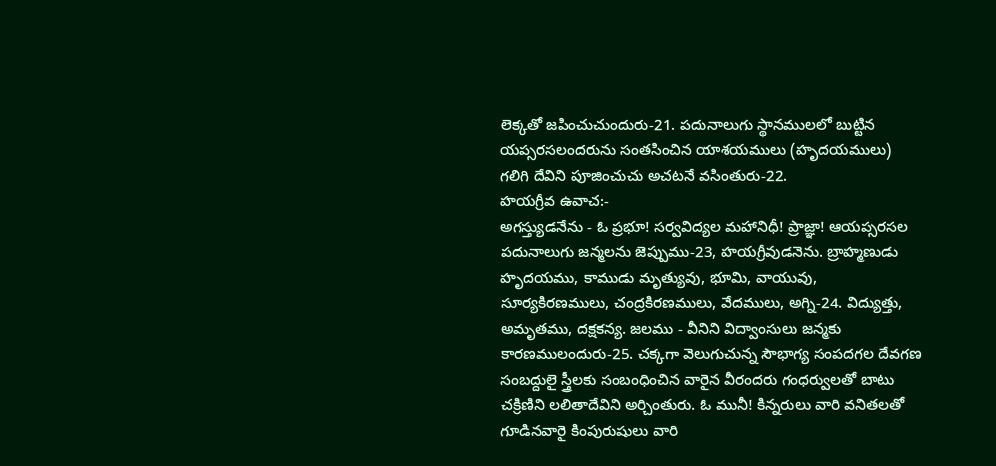లెక్కతో జపించుచుందురు-21. పదునాలుగు స్థానములలో బుట్టిన యప్సరసలందరును సంతసించిన యాశయములు (హృదయములు) గలిగి దేవిని పూజించుచు అచటనే వసింతురు-22.
హయగ్రీవ ఉవాచ:-
అగస్త్యుడనేను - ఓ ప్రభూ! సర్వవిద్యల మహానిధీ! ప్రాజ్ఞా! ఆయప్సరసల పదునాలుగు జన్మలను జెప్పుము-23, హయగ్రీవుడనెను. బ్రాహ్మణుడు హృదయము, కాముడు మృత్యువు, భూమి, వాయువు, సూర్యకిరణములు, చంద్రకిరణములు, వేదములు, అగ్ని-24. విద్యుత్తు, అమృతము, దక్షకన్య. జలము - వీనిని విద్వాంసులు జన్మకు కారణములందురు-25. చక్కగా వెలుగుచున్న సౌభాగ్య సంపదగల దేవగణ సంబద్దులై స్త్రీలకు సంబంధించిన వారైన వీరందరు గంధర్వులతో బాటు చక్రిణిని లలితాదేవిని అర్చింతురు. ఓ మునీ! కిన్నరులు వారి వనితలతో గూడినవారై కింపురుషులు వారి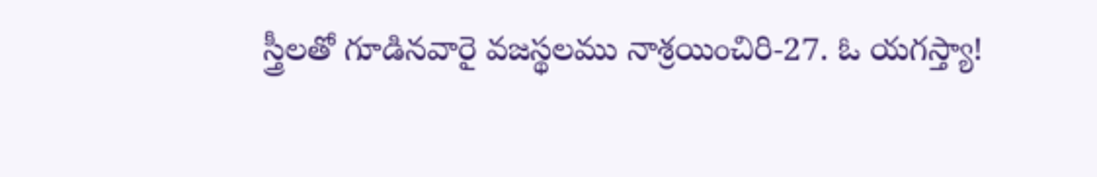స్త్రీలతో గూడినవారై వజస్థలము నాశ్రయించిరి-27. ఓ యగస్త్యా!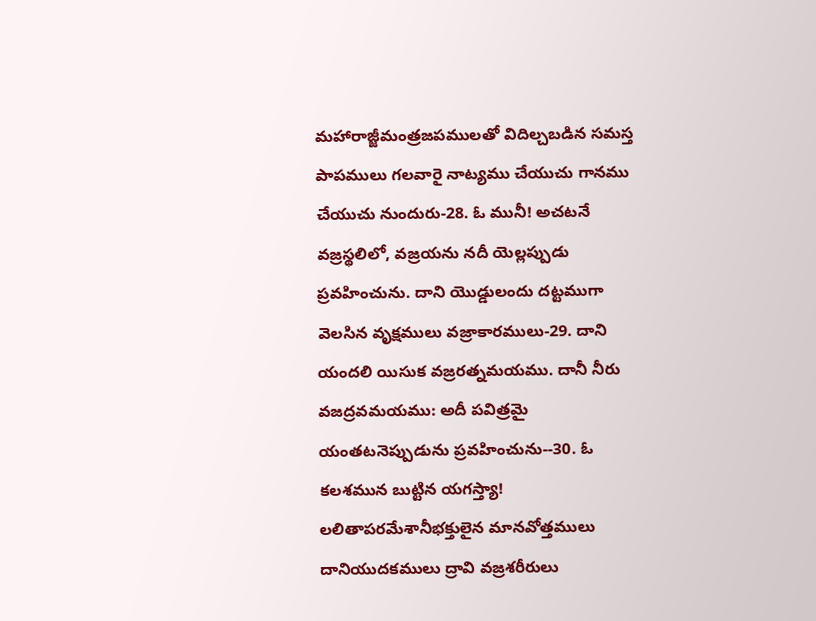మహారాజ్జీమంత్రజపములతో విదిల్చబడిన సమస్త పాపములు గలవారై నాట్యము చేయుచు గానము చేయుచు నుందురు-28. ఓ మునీ! అచటనే వజ్రస్థలిలో, వజ్రయను నదీ యెల్లప్పుడు ప్రవహించును. దాని యొడ్డులందు దట్టముగా వెలసిన వృక్షములు వజ్రాకారములు-29. దాని యందలి యిసుక వజ్రరత్నమయము. దానీ నీరు వజద్రవమయము: అదీ పవిత్రమై యంతటనెప్పుడును ప్రవహించును--30. ఓ కలశమున బుట్టిన యగస్త్యా! లలితాపరమేశానీభక్తులైన మానవోత్తములు దానియుదకములు ద్రావి వజ్రశరీరులు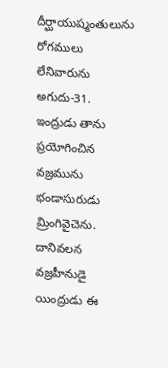దీర్ఘాయుష్మంతులును రోగములు లేనివారును అగుదు-31. ఇంద్రుడు తాను ప్రయోగించిన వజ్రమును భండాసురుడు మ్రింగివైచెను. దానివలన వజ్రహీనుడై యింద్రుడు ఈ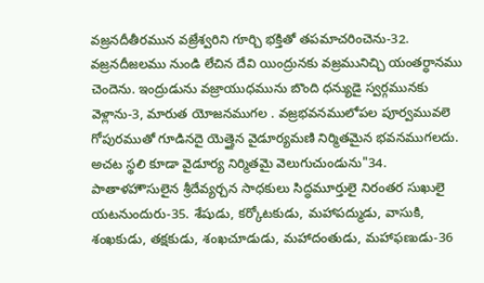వజ్రనదీతీరమున వజ్రేశ్వరిని గూర్చి భక్తితో తపమాచరించెను-32. వజ్రనదీజలము నుండి లేచిన దేవి యింద్రునకు వజ్రమునిచ్చి యంతర్ధానము చెందెను. ఇంద్రుడును వజ్రాయుధమును బొంది ధన్యుడై స్వర్గమునకు వెళ్లాను-3, మారుత యోజనముగల . వజ్రభవనములోపల పూర్వమువలె గోపురముతో గూడినదై యెత్తైన వైడూర్యమణి నిర్మితమైన భవనముగలదు. అచట స్థలి కూడా వైడూర్య నిర్మితమై వెలుగుచుండును"34. పాతాళహౌసులైన శ్రీదేవ్యర్చన సాధకులు సిద్ధమూర్తులై నిరంతర సుఖులై యటనుందురు-35. శేషుడు, కర్కోటకుడు, మహాపద్ముడు, వాసుకి, శంఖకుడు, తక్షకుడు, శంఖచూడుడు, మహాదంతుడు, మహాఫణుడు-36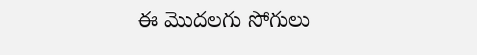ఈ మొదలగు సోగులు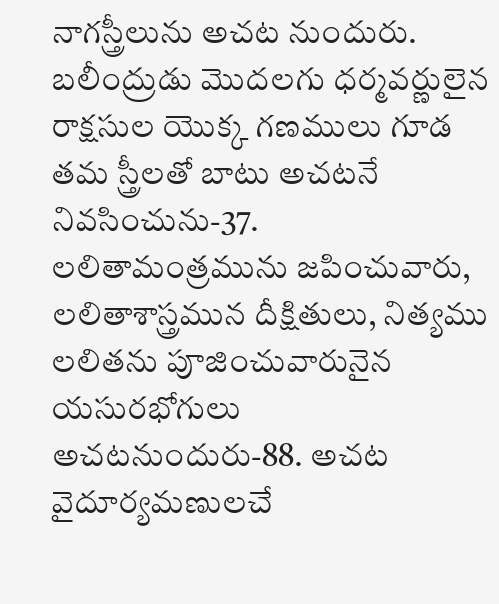నాగస్త్రీలును అచట నుందురు. బలీంద్రుడు మొదలగు ధర్మవర్ణులైన రాక్షసుల యొక్క గణములు గూడ తమ స్త్రీలతో బాటు అచటనే నివసించును-37. లలితామంత్రమును జపించువారు, లలితాశాస్త్రమున దీక్షితులు, నిత్యము లలితను పూజించువారునైన యసురభోగులు అచటనుందురు-88. అచట వైదూర్యమణులచే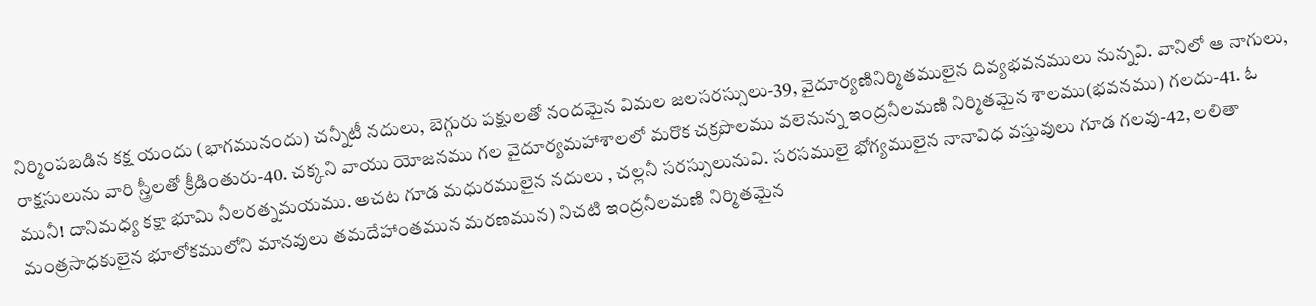నిర్మింపబడిన కక్ష యందు (భాగమునందు) చన్నీటీ నదులు, బెగ్గురు పక్షులతో నందమైన విమల జలసరస్సులు-39, వైదూర్యణినిర్మితములైన దివ్యభవనములు నున్నవి. వానిలో ఆ నాగులు, రాక్షసులును వారి స్త్రీలతో క్రీడింతురు-40. చక్కని వాయు యోజనము గల వైదూర్యమహాశాలలో మరొక చక్రపొలము వలెనున్న ఇంద్రనీలమణి నిర్మితమైన శాలము(భవనము) గలదు-41. ఓ మునీ! దానిమధ్య కక్షా భూమి నీలరత్నమయము. అచట గూడ మధురములైన నదులు , చల్లనీ సరస్సులునువి. సరసములై భోగ్యములైన నానావిధ వస్తువులు గూడ గలవు-42, లలితా మంత్రసాధకులైన భూలోకములోని మానవులు తమదేహాంతమున మరణమున) నిచటి ఇంద్రనీలమణి నిర్మితమైన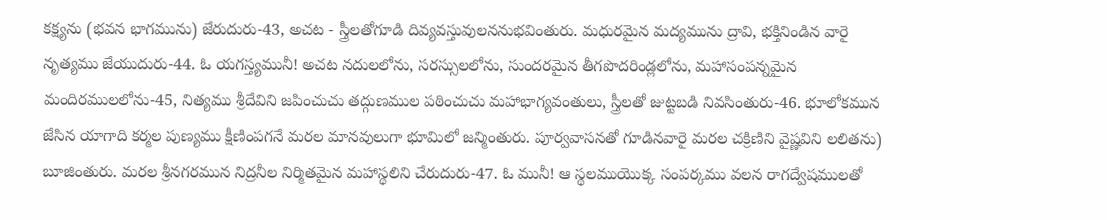కక్ష్యను (భవన భాగమును) జేరుదురు-43, అచట - స్త్రీలతోగూడి దివ్యవస్తువులననుభవింతురు. మధురమైన మద్యమును ద్రావి, భక్తినిండిన వారై నృత్యము జేయుదురు-44. ఓ యగస్త్యమునీ! అచట నదులలోను, సరస్సులలోను, సుందరమైన తీగపొదరిండ్లలోను, మహాసంపన్నమైన మందిరములలోను-45, నిత్యము శ్రీదేవిని జపించుచు తద్గుణముల పఠించుచు మహాభాగ్యవంతులు, స్త్రీలతో జుట్టబడి నివసింతురు-46. భూలోకమున జేసిన యాగాది కర్మల పుణ్యము క్షీణింపగనే మరల మానవులుగా భూమిలో జన్మింతురు. పూర్వవాసనతో గూడినవారై మరల చక్రిణిని వైష్ణవిని లలితను) బూజింతురు. మరల శ్రీనగరమున నిద్రనీల నిర్మితమైన మహాస్థలిని చేరుదురు-47. ఓ మునీ! ఆ స్థలముయొక్క సంపర్కము వలన రాగద్వేషములతో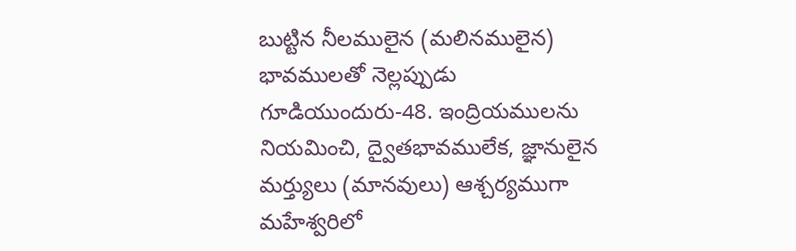బుట్టిన నీలములైన (మలినములైన) భావములతో నెల్లప్పుడు గూడియుందురు-48. ఇంద్రియములను నియమించి, ద్వైతభావములేక, జ్ఞానులైన మర్త్యులు (మానవులు) ఆశ్చర్యముగా మహేశ్వరిలో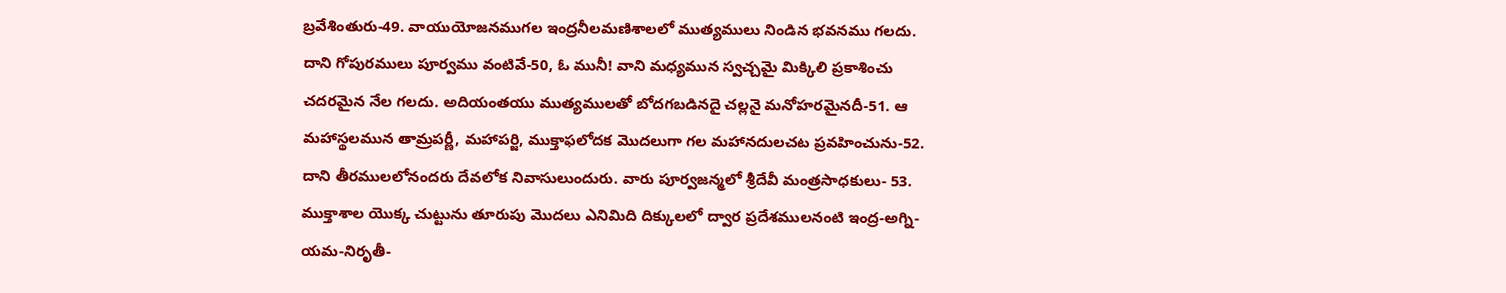బ్రవేశింతురు-49. వాయుయోజనముగల ఇంద్రనీలమణిశాలలో ముత్యములు నిండిన భవనము గలదు. దాని గోపురములు పూర్వము వంటివే-50, ఓ మునీ! వాని మధ్యమున స్వచ్చమై మిక్కిలి ప్రకాశించు చదరమైన నేల గలదు. అదియంతయు ముత్యములతో బోదగబడినదై చల్లనై మనోహరమైనదీ-51. ఆ మహాస్థలమున తామ్రపర్ణీ, మహాపర్జి, ముక్తాఫలోదక మొదలుగా గల మహానదులచట ప్రవహించును-52. దాని తీరములలోనందరు దేవలోక నివాసులుందురు. వారు పూర్వజన్మలో శ్రీదేవీ మంత్రసాధకులు- 53. ముక్తాశాల యొక్క చుట్టును తూరుపు మొదలు ఎనిమిది దిక్కులలో ద్వార ప్రదేశములనంటి ఇంద్ర-అగ్ని-యమ-నిరృతీ-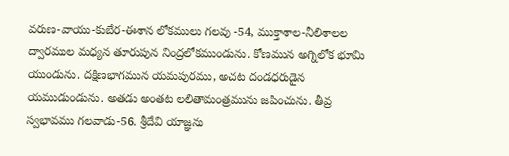వరుణ-వాయు-కుబేర-ఈశాన లోకములు గలవు -54, ముక్తాశాల-నీలిశాలల ద్వారముల మధ్యన తూరుపున నింద్రలోకముండును. కోణమున అగ్నిలోక భూమి యుండును. దక్షిణభాగమున యమపురము, అచట దండధరుడైన యముడుండును. అతడు అంతట లలితామంత్రమును జపించును. తీవ్ర స్వభావము గలవాడు-56. శ్రీదేవి యాజ్ఞను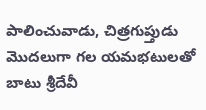పాలించువాడు, చిత్రగుప్తుడు మొదలుగా గల యమభటులతో బాటు శ్రీదేవీ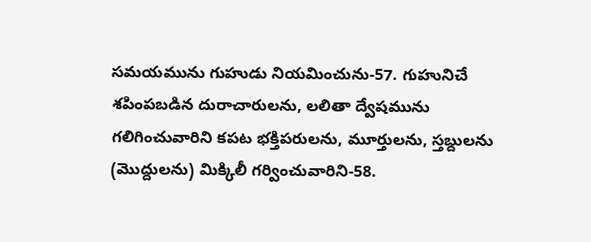సమయమును గుహుడు నియమించును-57. గుహునిచే శపింపబడిన దురాచారులను, లలితా ద్వేషమును గలిగించువారిని కపట భక్తిపరులను, మూర్తులను, స్తబ్దులను (మొద్దులను) మిక్కిలీ గర్వించువారిని-58.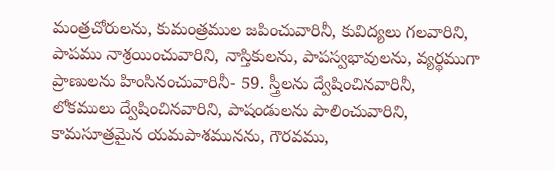మంత్రచోరులను, కుమంత్రముల జపించువారినీ, కువిద్యలు గలవారిని, పాపము నాశ్రయించువారిని, నాస్తికులను, పాపస్వభావులను, వ్యర్థముగా ప్రాణులను హింసినంచువారినీ- 59. స్త్రీలను ద్వేషించినవారినీ, లోకములు ద్వేషించినవారిని, పాషండులను పాలించువారిని, కామసూత్రమైన యమపాశమునను, గౌరవము,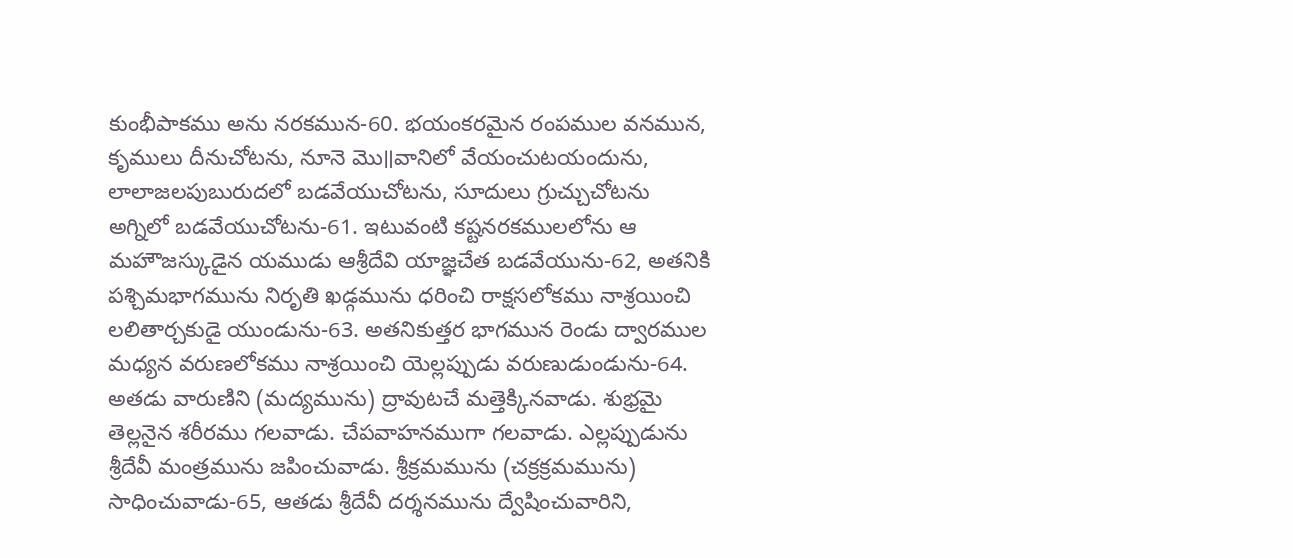కుంభీపాకము అను నరకమున-60. భయంకరమైన రంపముల వనమున, కృములు దీనుచోటను, నూనె మొ॥వానిలో వేయంచుటయందును, లాలాజలపుబురుదలో బడవేయుచోటను, సూదులు గ్రుచ్చుచోటను అగ్నిలో బడవేయుచోటను-61. ఇటువంటి కష్టనరకములలోను ఆ మహౌజస్కుడైన యముడు ఆశ్రీదేవి యాజ్ఞచేత బడవేయును-62, అతనికి పశ్చిమభాగమును నిరృతి ఖడ్గమును ధరించి రాక్షసలోకము నాశ్రయించి లలితార్చకుడై యుండును-63. అతనికుత్తర భాగమున రెండు ద్వారముల మధ్యన వరుణలోకము నాశ్రయించి యెల్లప్పుడు వరుణుడుండును-64. అతడు వారుణిని (మద్యమును) ద్రావుటచే మత్తెక్కినవాడు. శుభ్రమై తెల్లనైన శరీరము గలవాడు. చేపవాహనముగా గలవాడు. ఎల్లప్పుడును శ్రీదేవీ మంత్రమును జపించువాడు. శ్రీక్రమమును (చక్రక్రమమును) సాధించువాడు-65, ఆతడు శ్రీదేవీ దర్శనమును ద్వేషించువారిని,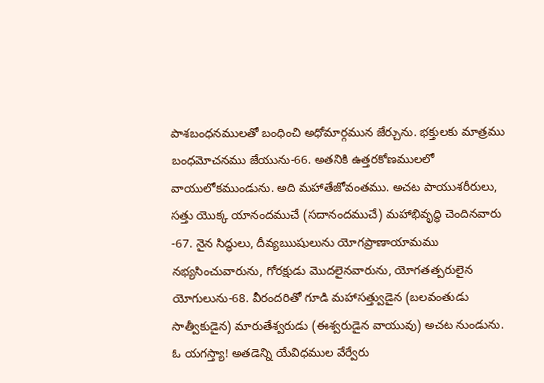పాశబంధనములతో బంధించి అధోమార్గమున జేర్చును. భక్తులకు మాత్రము బంధమోచనము జేయును-66. అతనికి ఉత్తరకోణములలో వాయులోకముండును. అది మహాతేజోవంతము. అచట పాయుశరీరులు, సత్తు యొక్క యానందముచే (సదానందముచే) మహాభివృద్ధి చెందినవారు -67. నైన సిద్ధులు, దీవ్యఋషులును యోగప్రాణాయామము నభ్యసించువారును, గోరక్షుడు మొదలైనవారును, యోగతత్పరులైన యోగులును-68. వీరందరితో గూడి మహాసత్త్వుడైన (బలవంతుడు సాత్వీకుడైన) మారుతేశ్వరుడు (ఈశ్వరుడైన వాయువు) అచట నుండును. ఓ యగస్త్యా! అతడెన్ని యేవిధముల వేర్వేరు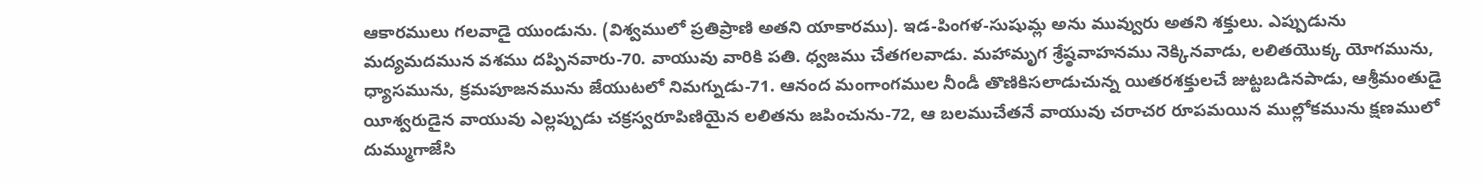ఆకారములు గలవాడై యుండును. (విశ్వములో ప్రతిప్రాణి అతని యాకారము). ఇడ-పింగళ-సుషుమ్ల అను మువ్వురు అతని శక్తులు. ఎప్పుడును మద్యమదమున వశము దప్పినవారు-70. వాయువు వారికి పతి. ధ్వజము చేతగలవాడు. మహామృగ శ్రేష్ఠవాహనము నెక్కినవాడు, లలితయొక్క యోగమును, ధ్యాసమును, క్రమపూజనమును జేయుటలో నిమగ్నుడు-71. ఆనంద మంగాంగముల నీండీ తొణికిసలాడుచున్న యితరశక్తులచే జుట్టబడినపాడు, ఆశ్రీమంతుడై యీశ్వరుడైన వాయువు ఎల్లప్పుడు చక్రస్వరూపిణియైన లలితను జపించును-72, ఆ బలముచేతనే వాయువు చరాచర రూపమయిన ముల్లోకమును క్షణములో దుమ్ముగాజేసి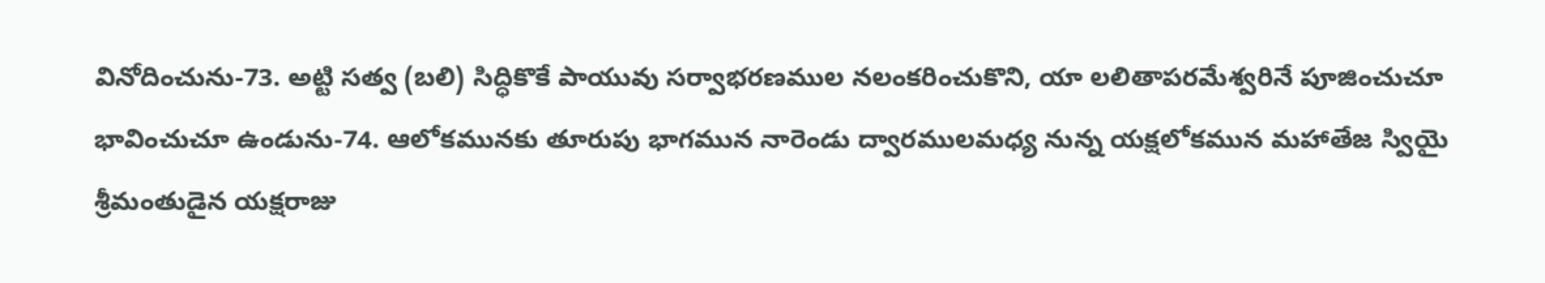వినోదించును-73. అట్టి సత్వ (బలి) సిద్ధికొకే పాయువు సర్వాభరణముల నలంకరించుకొని, యా లలితాపరమేశ్వరినే పూజించుచూ భావించుచూ ఉండును-74. ఆలోకమునకు తూరుపు భాగమున నారెండు ద్వారములమధ్య నున్న యక్షలోకమున మహాతేజ స్వియై శ్రీమంతుడైన యక్షరాజు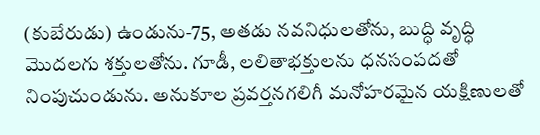(కుబేరుడు) ఉండును-75, అతడు నవనిధులతోను, బుద్ధి వృద్ధి మొదలగు శక్తులతోను. గూడీ, లలితాభక్తులను ధనసంపదతో నింపుచుండును. అనుకూల ప్రవర్తనగలిగీ మనోహరమైన యక్షిణులతో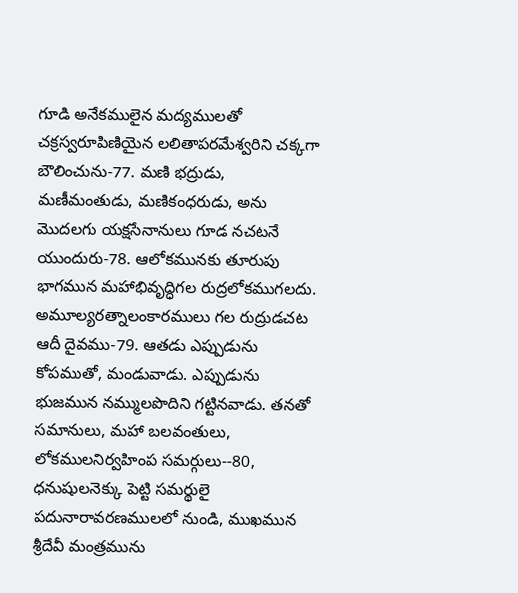గూడి అనేకములైన మద్యములతో చక్రస్వరూపిణియైన లలితాపరమేశ్వరిని చక్కగా బౌలించును-77. మణి భద్రుడు, మణీమంతుడు, మణికంధరుడు, అను మొదలగు యక్షసేనానులు గూడ నచటనే యుందురు-78. ఆలోకమునకు తూరుపు భాగమున మహాభివృద్ధిగల రుద్రలోకముగలదు. అమూల్యరత్నాలంకారములు గల రుద్రుడచట ఆదీ దైవము-79. ఆతడు ఎప్పుడును కోపముతో, మండువాడు. ఎప్పుడును భుజమున నమ్ములపొదిని గట్టినవాడు. తనతో సమానులు, మహా బలవంతులు, లోకములనిర్వహింప సమర్గులు--80, ధనుషులనెక్కు పెట్టి సమర్థులై పదునారావరణములలో నుండి, ముఖమున శ్రీదేవీ మంత్రమును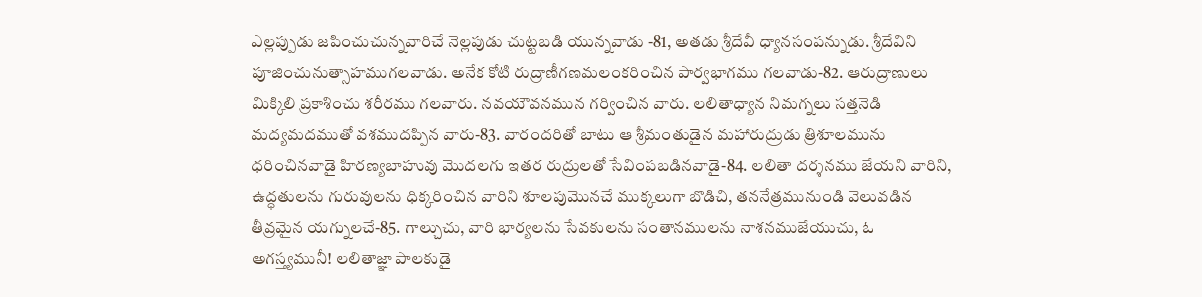ఎల్లప్పుడు జపించుచున్నవారిచే నెల్లపుడు చుట్టబడి యున్నవాడు -81, అతడు శ్రీదేవీ ధ్యానసంపన్నుడు. శ్రీదేవిని పూజించునుత్సాహముగలవాడు. అనేక కోటి రుద్రాణీగణమలంకరించిన పార్వభాగము గలవాడు-82. ఆరుద్రాణులు మిక్కిలి ప్రకాశించు శరీరము గలవారు. నవయౌవనమున గర్వించిన వారు. లలితాధ్యాన నిమగ్నలు సత్తనెడి మద్యమదముతో వశముదప్పిన వారు-83. వారందరితో బాటు ఆ శ్రీమంతుడైన మహారుద్రుడు త్రిశూలమును ధరించినవాడై హిరణ్యబాహువు మొదలగు ఇతర రుద్రులతో సేవింపబడినవాడై-84. లలితా దర్శనము జేయని వారిని, ఉద్ధతులను గురువులను ధిక్కరించిన వారిని శూలపుమొనచే ముక్కలుగా బొడిచి, తననేత్రమునుండి వెలువడిన తీవ్రమైన యగ్నులచే-85. గాల్చుచు, వారి భార్యలను సేవకులను సంతానములను నాశనముజేయుచు, ఓ అగస్త్యమునీ! లలితాజ్ఞా పాలకుడై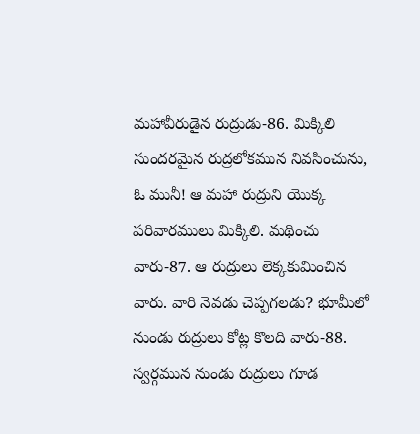మహావీరుడైన రుద్రుడు-86. మిక్కిలి సుందరమైన రుద్రలోకమున నివసించును, ఓ మునీ! ఆ మహా రుద్రుని యొక్క పరివారములు మిక్కిలి. మథించు వారు-87. ఆ రుద్రులు లెక్కకుమించిన వారు. వారి నెవడు చెప్పగలడు? భూమీలో నుండు రుద్రులు కోట్ల కొలది వారు-88. స్వర్గమున నుండు రుద్రులు గూడ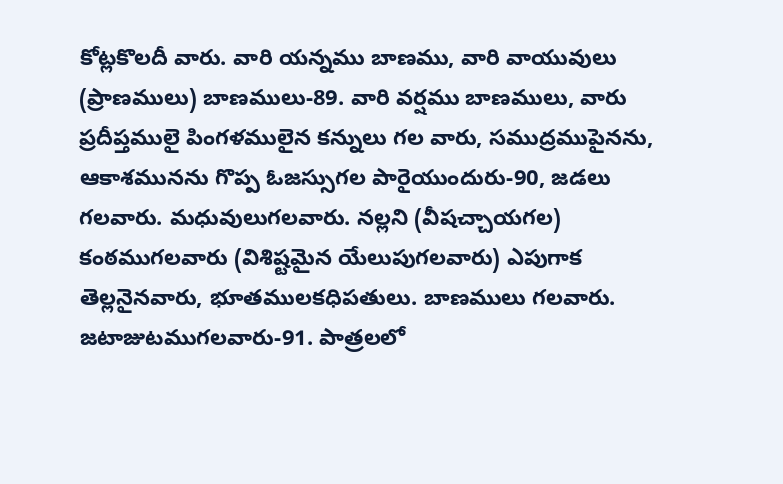కోట్లకొలదీ వారు. వారి యన్నము బాణము, వారి వాయువులు (ప్రాణములు) బాణములు-89. వారి వర్షము బాణములు, వారు ప్రదీప్తములై పింగళములైన కన్నులు గల వారు, సముద్రముపైనను, ఆకాశమునను గొప్ప ఓజస్సుగల పారైయుందురు-90, జడలు గలవారు. మధువులుగలవారు. నల్లని (వీషచ్చాయగల) కంఠముగలవారు (విశిష్టమైన యేలుపుగలవారు) ఎపుగాక తెల్లనైనవారు, భూతములకధిపతులు. బాణములు గలవారు. జటాజుటముగలవారు-91. పాత్రలలో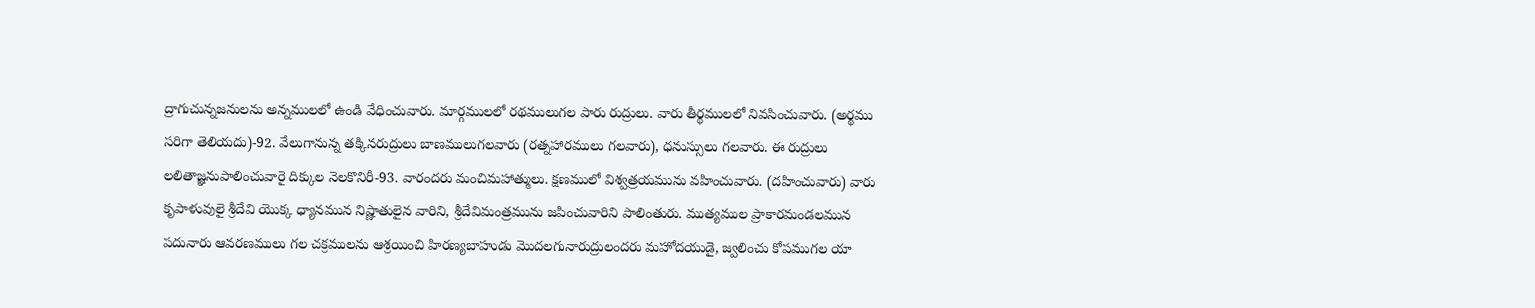ద్రాగుచున్నజనులను అన్నములలో ఉండి వేధించువారు. మార్గములలో రథములుగల పారు రుద్రులు. వారు తీర్థములలో నివసించువారు. (అర్థము సరిగా తెలియదు)-92. వేలుగానున్న తక్కినరుద్రులు బాణములుగలవారు (రత్నహారములు గలవారు), ధనుస్సులు గలవారు. ఈ రుద్రులు లలితాజ్ఞనుపాలించువారై దిక్కుల నెలకొనిరీ-93. వారందరు మంచిమహాత్ములు. క్షణములో విశ్వత్రయమును వహించువారు. (దహించువారు) వారు కృపాళువులై శ్రీదేవి యొక్క ధ్యానమున నిష్ణాతులైన వారిని, శ్రీదేవిమంత్రమును జపించువారిని పాలింతురు. ముత్యముల ప్రాకారమండలమున పదునారు ఆవరణములు గల చక్రములను ఆశ్రయించి హిరణ్యబాహుడు మొదలగునారుద్రులందరు మహోదయుడై, జ్వలించు కోపముగల యా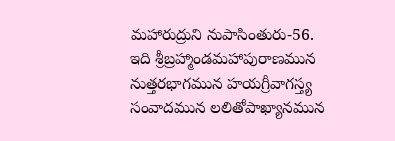మహారుద్రుని నుపాసింతురు-56.
ఇది శ్రీబ్రహ్మాండమహాపురాణమున నుత్తరభాగమున హయగ్రీవాగస్త్య సంవాదమున లలితోపాఖ్యానమున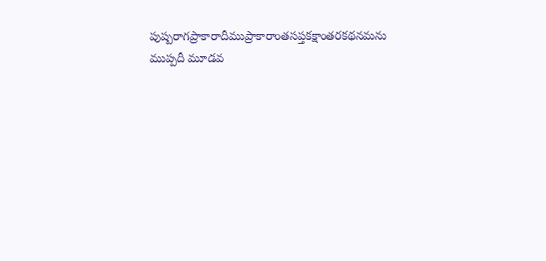పుష్పరాగప్రాకారాదీముప్రాకారాంతసప్తకక్షాంతరకథనమను ముప్పదీ మూడవ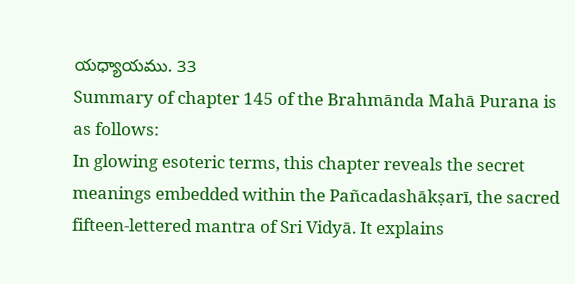యధ్యాయము. 33
Summary of chapter 145 of the Brahmānda Mahā Purana is as follows:
In glowing esoteric terms, this chapter reveals the secret meanings embedded within the Pañcadashākṣarī, the sacred fifteen-lettered mantra of Sri Vidyā. It explains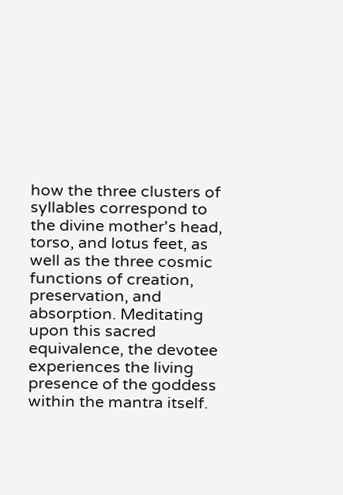how the three clusters of syllables correspond to the divine mother's head, torso, and lotus feet, as well as the three cosmic functions of creation, preservation, and absorption. Meditating upon this sacred equivalence, the devotee experiences the living presence of the goddess within the mantra itself.